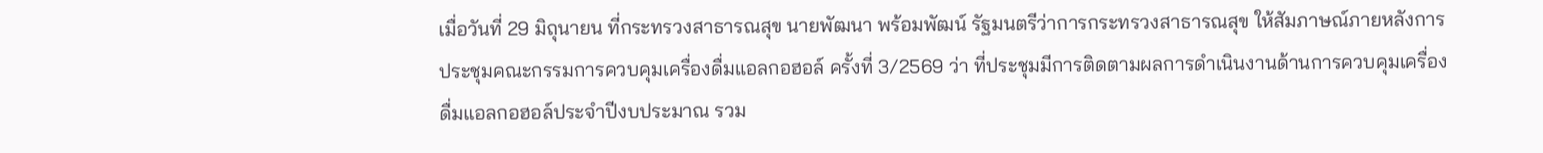เมื่อวันที่ 29 มิถุนายน ที่กระทรวงสาธารณสุข นายพัฒนา พร้อมพัฒน์ รัฐมนตรีว่าการกระทรวงสาธารณสุข ให้สัมภาษณ์ภายหลังการประชุมคณะกรรมการควบคุมเครื่องดื่มแอลกอฮอล์ ครั้งที่ 3/2569 ว่า ที่ประชุมมีการติดตามผลการดำเนินงานด้านการควบคุมเครื่องดื่มแอลกอฮอล์ประจำปีงบประมาณ รวม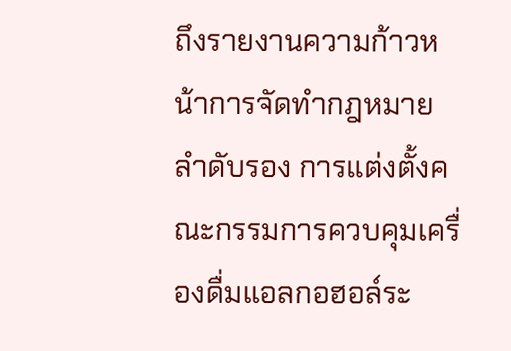ถึงรายงานความก้าวหน้าการจัดทำกฎหมายลำดับรอง การแต่งตั้งคณะกรรมการควบคุมเครื่องดื่มแอลกอฮอล์ระ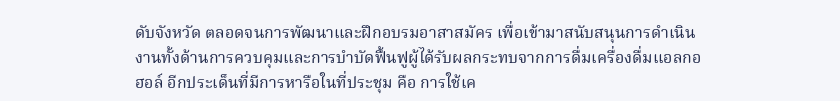ดับจังหวัด ตลอดจนการพัฒนาและฝึกอบรมอาสาสมัคร เพื่อเข้ามาสนับสนุนการดำเนินงานทั้งด้านการควบคุมและการบำบัดฟื้นฟูผู้ได้รับผลกระทบจากการดื่มเครื่องดื่มแอลกอฮอล์ อีกประเด็นที่มีการหารือในที่ประชุม คือ การใช้เค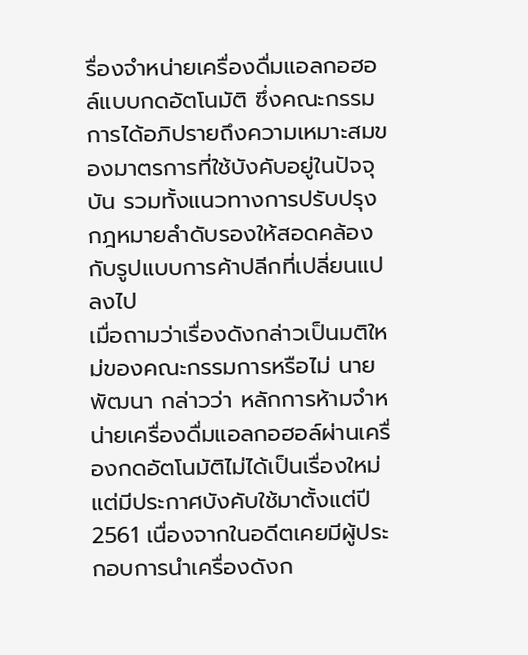รื่องจำหน่ายเครื่องดื่มแอลกอฮอล์แบบกดอัตโนมัติ ซึ่งคณะกรรมการได้อภิปรายถึงความเหมาะสมของมาตรการที่ใช้บังคับอยู่ในปัจจุบัน รวมทั้งแนวทางการปรับปรุงกฎหมายลำดับรองให้สอดคล้องกับรูปแบบการค้าปลีกที่เปลี่ยนแปลงไป
เมื่อถามว่าเรื่องดังกล่าวเป็นมติใหม่ของคณะกรรมการหรือไม่ นายพัฒนา กล่าวว่า หลักการห้ามจำหน่ายเครื่องดื่มแอลกอฮอล์ผ่านเครื่องกดอัตโนมัติไม่ได้เป็นเรื่องใหม่ แต่มีประกาศบังคับใช้มาตั้งแต่ปี 2561 เนื่องจากในอดีตเคยมีผู้ประกอบการนำเครื่องดังก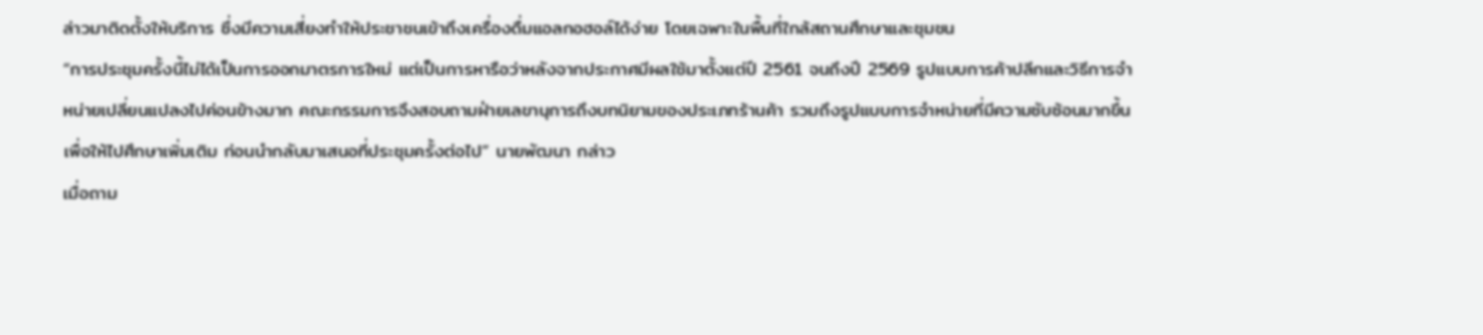ล่าวมาติดตั้งให้บริการ ซึ่งมีความเสี่ยงทำให้ประชาชนเข้าถึงเครื่องดื่มแอลกอฮอล์ได้ง่าย โดยเฉพาะในพื้นที่ใกล้สถานศึกษาและชุมชน
“การประชุมครั้งนี้ไม่ได้เป็นการออกมาตรการใหม่ แต่เป็นการหารือว่าหลังจากประกาศมีผลใช้มาตั้งแต่ปี 2561 จนถึงปี 2569 รูปแบบการค้าปลีกและวิธีการจำหน่ายเปลี่ยนแปลงไปค่อนข้างมาก คณะกรรมการจึงสอบถามฝ่ายเลขานุการถึงบทนิยามของประเภทร้านค้า รวมถึงรูปแบบการจำหน่ายที่มีความซับซ้อนมากขึ้น เพื่อให้ไปศึกษาเพิ่มเติม ก่อนนำกลับมาเสนอที่ประชุมครั้งต่อไป” นายพัฒนา กล่าว
เมื่อถาม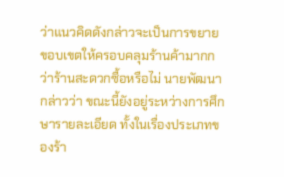ว่าแนวคิดดังกล่าวจะเป็นการขยายขอบเขตให้ครอบคลุมร้านค้ามากกว่าร้านสะดวกซื้อหรือไม่ นายพัฒนา กล่าวว่า ขณะนี้ยังอยู่ระหว่างการศึกษารายละเอียด ทั้งในเรื่องประเภทของร้า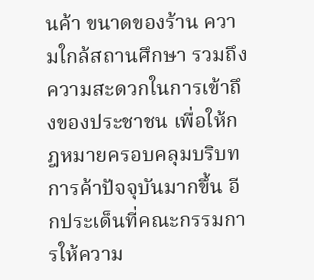นค้า ขนาดของร้าน ความใกล้สถานศึกษา รวมถึงความสะดวกในการเข้าถึงของประชาชน เพื่อให้กฎหมายครอบคลุมบริบทการค้าปัจจุบันมากขึ้น อีกประเด็นที่คณะกรรมการให้ความ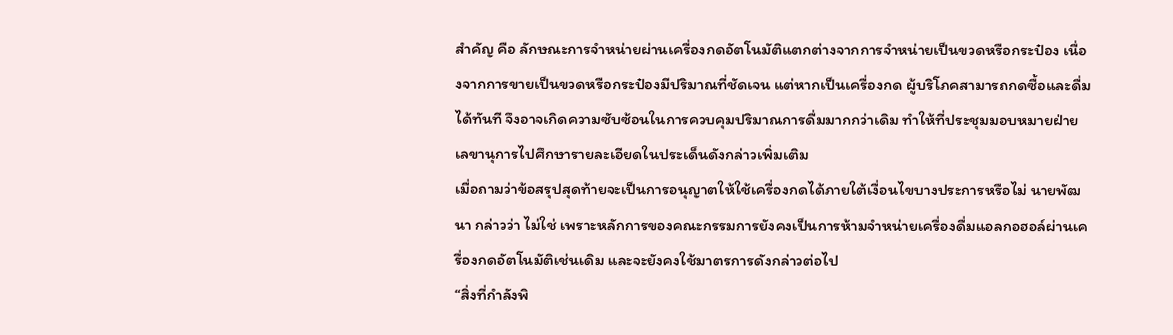สำคัญ คือ ลักษณะการจำหน่ายผ่านเครื่องกดอัตโนมัติแตกต่างจากการจำหน่ายเป็นขวดหรือกระป๋อง เนื่องจากการขายเป็นขวดหรือกระป๋องมีปริมาณที่ชัดเจน แต่หากเป็นเครื่องกด ผู้บริโภคสามารถกดซื้อและดื่มได้ทันที จึงอาจเกิดความซับซ้อนในการควบคุมปริมาณการดื่มมากกว่าเดิม ทำให้ที่ประชุมมอบหมายฝ่ายเลขานุการไปศึกษารายละเอียดในประเด็นดังกล่าวเพิ่มเติม
เมื่อถามว่าข้อสรุปสุดท้ายจะเป็นการอนุญาตให้ใช้เครื่องกดได้ภายใต้เงื่อนไขบางประการหรือไม่ นายพัฒนา กล่าวว่า ไม่ใช่ เพราะหลักการของคณะกรรมการยังคงเป็นการห้ามจำหน่ายเครื่องดื่มแอลกอฮอล์ผ่านเครื่องกดอัตโนมัติเช่นเดิม และจะยังคงใช้มาตรการดังกล่าวต่อไป
“สิ่งที่กำลังพิ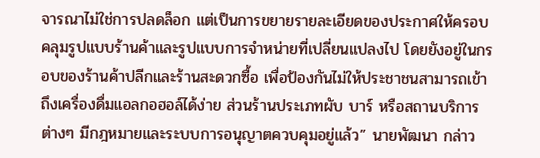จารณาไม่ใช่การปลดล็อก แต่เป็นการขยายรายละเอียดของประกาศให้ครอบคลุมรูปแบบร้านค้าและรูปแบบการจำหน่ายที่เปลี่ยนแปลงไป โดยยังอยู่ในกรอบของร้านค้าปลีกและร้านสะดวกซื้อ เพื่อป้องกันไม่ให้ประชาชนสามารถเข้าถึงเครื่องดื่มแอลกอฮอล์ได้ง่าย ส่วนร้านประเภทผับ บาร์ หรือสถานบริการต่างๆ มีกฎหมายและระบบการอนุญาตควบคุมอยู่แล้ว” นายพัฒนา กล่าว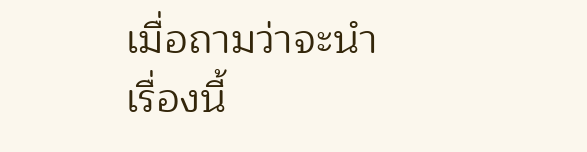เมื่อถามว่าจะนำเรื่องนี้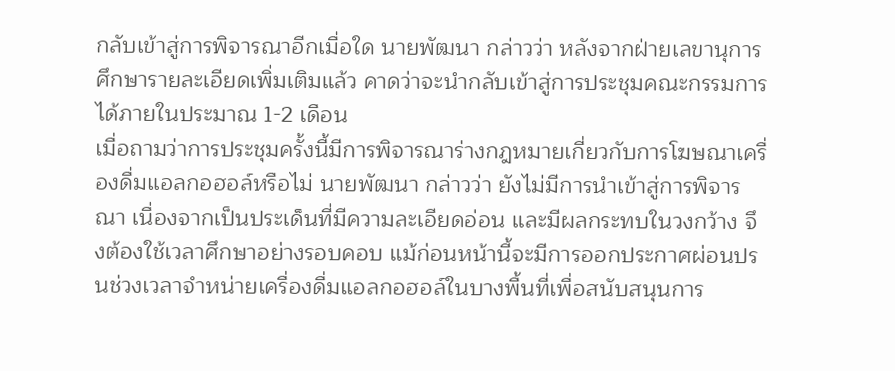กลับเข้าสู่การพิจารณาอีกเมื่อใด นายพัฒนา กล่าวว่า หลังจากฝ่ายเลขานุการศึกษารายละเอียดเพิ่มเติมแล้ว คาดว่าจะนำกลับเข้าสู่การประชุมคณะกรรมการได้ภายในประมาณ 1-2 เดือน
เมื่อถามว่าการประชุมครั้งนี้มีการพิจารณาร่างกฎหมายเกี่ยวกับการโฆษณาเครื่องดื่มแอลกอฮอล์หรือไม่ นายพัฒนา กล่าวว่า ยังไม่มีการนำเข้าสู่การพิจารณา เนื่องจากเป็นประเด็นที่มีความละเอียดอ่อน และมีผลกระทบในวงกว้าง จึงต้องใช้เวลาศึกษาอย่างรอบคอบ แม้ก่อนหน้านี้จะมีการออกประกาศผ่อนปรนช่วงเวลาจำหน่ายเครื่องดื่มแอลกอฮอล์ในบางพื้นที่เพื่อสนับสนุนการ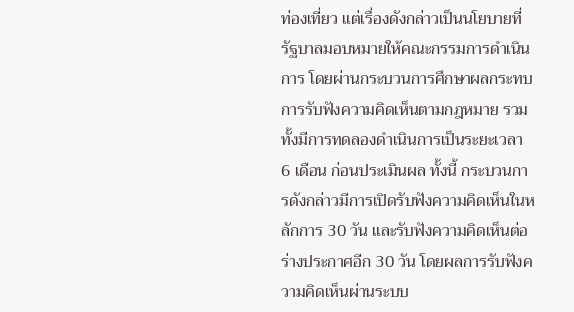ท่องเที่ยว แต่เรื่องดังกล่าวเป็นนโยบายที่รัฐบาลมอบหมายให้คณะกรรมการดำเนินการ โดยผ่านกระบวนการศึกษาผลกระทบ การรับฟังความคิดเห็นตามกฎหมาย รวมทั้งมีการทดลองดำเนินการเป็นระยะเวลา 6 เดือน ก่อนประเมินผล ทั้งนี้ กระบวนการดังกล่าวมีการเปิดรับฟังความคิดเห็นในหลักการ 30 วัน และรับฟังความคิดเห็นต่อร่างประกาศอีก 30 วัน โดยผลการรับฟังความคิดเห็นผ่านระบบ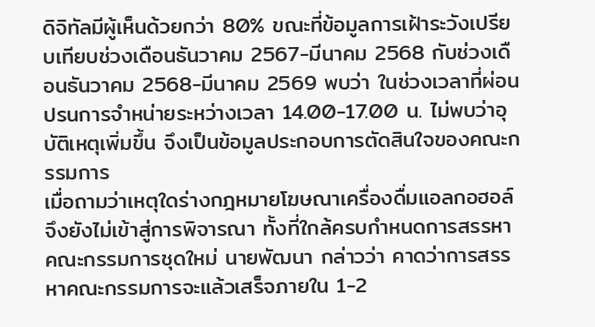ดิจิทัลมีผู้เห็นด้วยกว่า 80% ขณะที่ข้อมูลการเฝ้าระวังเปรียบเทียบช่วงเดือนธันวาคม 2567-มีนาคม 2568 กับช่วงเดือนธันวาคม 2568-มีนาคม 2569 พบว่า ในช่วงเวลาที่ผ่อนปรนการจำหน่ายระหว่างเวลา 14.00-17.00 น. ไม่พบว่าอุบัติเหตุเพิ่มขึ้น จึงเป็นข้อมูลประกอบการตัดสินใจของคณะกรรมการ
เมื่อถามว่าเหตุใดร่างกฎหมายโฆษณาเครื่องดื่มแอลกอฮอล์จึงยังไม่เข้าสู่การพิจารณา ทั้งที่ใกล้ครบกำหนดการสรรหาคณะกรรมการชุดใหม่ นายพัฒนา กล่าวว่า คาดว่าการสรรหาคณะกรรมการจะแล้วเสร็จภายใน 1-2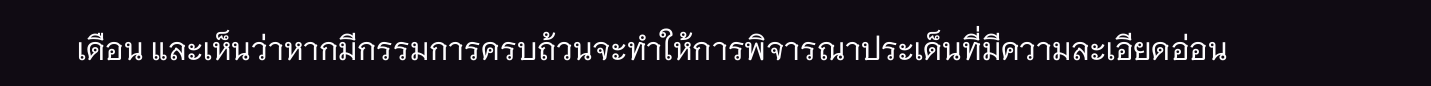เดือน และเห็นว่าหากมีกรรมการครบถ้วนจะทำให้การพิจารณาประเด็นที่มีความละเอียดอ่อน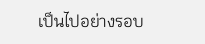เป็นไปอย่างรอบ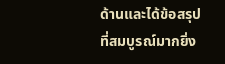ด้านและได้ข้อสรุปที่สมบูรณ์มากยิ่ง